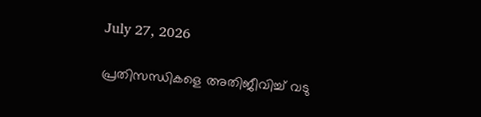July 27, 2026

പ്രതിസന്ധികളെ അതിജീവിച്ച് വടു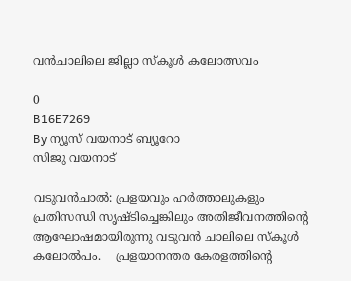വൻചാലിലെ ജില്ലാ സ്കൂൾ കലോത്സവം

0
B16E7269
By ന്യൂസ് വയനാട് ബ്യൂറോ
സിജു വയനാട്‌

വടുവൻചാൽ: പ്രളയവും ഹർത്താലുകളും പ്രതിസന്ധി സൃഷ്ടിച്ചെങ്കിലും അതിജീവനത്തിന്റെ ആഘോഷമായിരുന്നു വടുവൻ ചാലിലെ സ്കൂൾ കലോൽപം.    പ്രളയാനന്തര കേരളത്തിന്റെ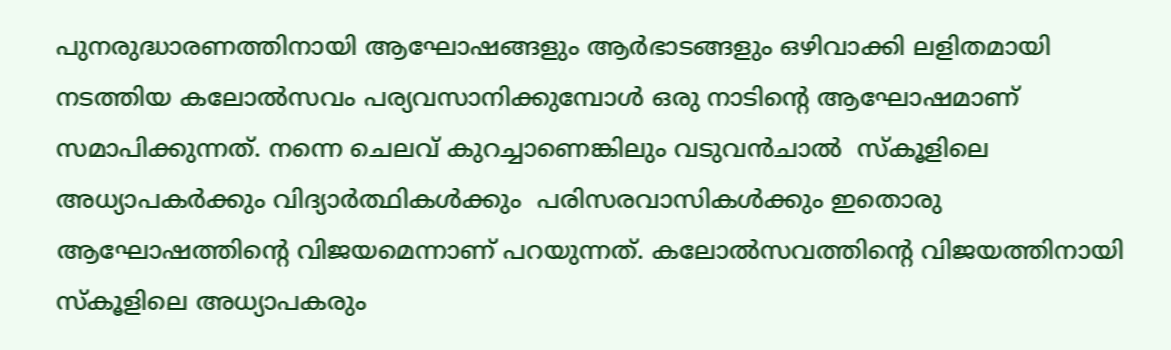പുനരുദ്ധാരണത്തിനായി ആഘോഷങ്ങളും ആർഭാടങ്ങളും ഒഴിവാക്കി ലളിതമായി നടത്തിയ കലോൽസവം പര്യവസാനിക്കുമ്പോൾ ഒരു നാടിന്റെ ആഘോഷമാണ് സമാപിക്കുന്നത്. നന്നെ ചെലവ് കുറച്ചാണെങ്കിലും വടുവൻചാൽ  സ്കൂളിലെ അധ്യാപകർക്കും വിദ്യാർത്ഥികൾക്കും  പരിസരവാസികൾക്കും ഇതൊരു ആഘോഷത്തിന്റെ വിജയമെന്നാണ് പറയുന്നത്. കലോൽസവത്തിന്റെ വിജയത്തിനായി സ്കൂളിലെ അധ്യാപകരും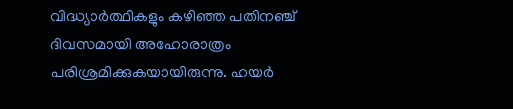വിദ്ധ്യാർത്ഥികളും കഴിഞ്ഞ പതിനഞ്ച് ദിവസമായി അഹോരാത്രം പരിശ്രമിക്കുകയായിരുന്നു. ഹയർ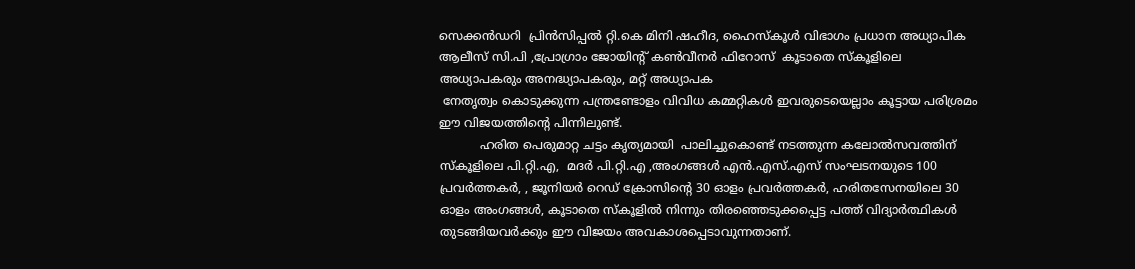സെക്കൻഡറി  പ്രിൻസിപ്പൽ റ്റി.കെ മിനി ഷഹീദ, ഹൈസ്കൂൾ വിഭാഗം പ്രധാന അധ്യാപിക ആലീസ് സി.പി ,പ്രോഗ്രാം ജോയിന്റ് കൺവീനർ ഫിറോസ്  കൂടാതെ സ്കൂളിലെ അധ്യാപകരും അനദ്ധ്യാപകരും, മറ്റ് അധ്യാപക
 നേതൃത്വം കൊടുക്കുന്ന പന്ത്രണ്ടോളം വിവിധ കമ്മറ്റികൾ ഇവരുടെയെല്ലാം കൂട്ടായ പരിശ്രമം ഈ വിജയത്തിന്റെ പിന്നിലുണ്ട്.
           ഹരിത പെരുമാറ്റ ചട്ടം കൃത്യമായി  പാലിച്ചുകൊണ്ട് നടത്തുന്ന കലോൽസവത്തിന് സ്കൂളിലെ പി.റ്റി.എ,  മദർ പി.റ്റി.എ ,അംഗങ്ങൾ എൻ.എസ്.എസ് സംഘടനയുടെ 100 പ്രവർത്തകർ, , ജൂനിയർ റെഡ് ക്രോസിന്റെ 30 ഓളം പ്രവർത്തകർ, ഹരിതസേനയിലെ 30 ഓളം അംഗങ്ങൾ, കൂടാതെ സ്കൂളിൽ നിന്നും തിരഞ്ഞെടുക്കപ്പെട്ട പത്ത് വിദ്യാർത്ഥികൾ തുടങ്ങിയവർക്കും ഈ വിജയം അവകാശപ്പെടാവുന്നതാണ്.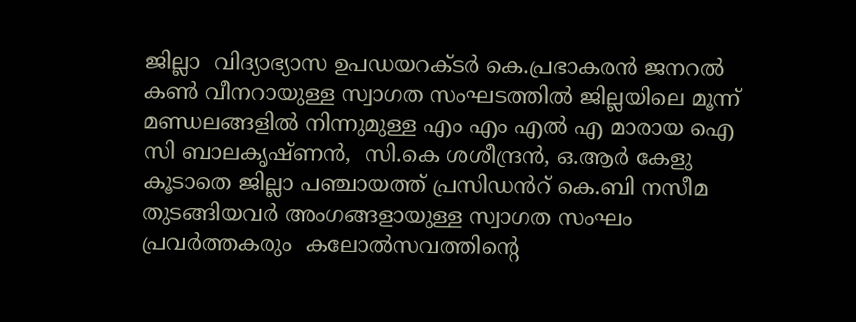ജില്ലാ  വിദ്യാഭ്യാസ ഉപഡയറക്ടർ കെ.പ്രഭാകരൻ ജനറൽ കൺ വീനറായുള്ള സ്വാഗത സംഘടത്തിൽ ജില്ലയിലെ മൂന്ന് മണ്ഡലങ്ങളിൽ നിന്നുമുള്ള എം എം എൽ എ മാരായ ഐ സി ബാലകൃഷ്ണൻ,  സി.കെ ശശീന്ദ്രൻ, ഒ.ആർ കേളു കൂടാതെ ജില്ലാ പഞ്ചായത്ത് പ്രസിഡൻറ് കെ.ബി നസീമ തുടങ്ങിയവർ അംഗങ്ങളായുള്ള സ്വാഗത സംഘം പ്രവർത്തകരും  കലോൽസവത്തിന്റെ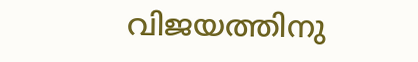വിജയത്തിനു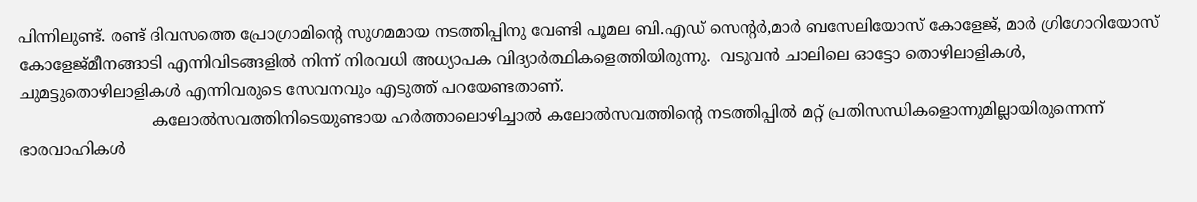പിന്നിലുണ്ട്. രണ്ട് ദിവസത്തെ പ്രോഗ്രാമിന്റെ സുഗമമായ നടത്തിപ്പിനു വേണ്ടി പൂമല ബി.എഡ് സെന്റർ,മാർ ബസേലിയോസ് കോളേജ്, മാർ ഗ്രിഗോറിയോസ് കോളേജ്മീനങ്ങാടി എന്നിവിടങ്ങളിൽ നിന്ന് നിരവധി അധ്യാപക വിദ്യാർത്ഥികളെത്തിയിരുന്നു.  വടുവൻ ചാലിലെ ഓട്ടോ തൊഴിലാളികൾ, ചുമട്ടുതൊഴിലാളികൾ എന്നിവരുടെ സേവനവും എടുത്ത് പറയേണ്ടതാണ്.
                           കലോൽസവത്തിനിടെയുണ്ടായ ഹർത്താലൊഴിച്ചാൽ കലോൽസവത്തിന്റെ നടത്തിപ്പിൽ മറ്റ് പ്രതിസന്ധികളൊന്നുമില്ലായിരുന്നെന്ന് ഭാരവാഹികൾ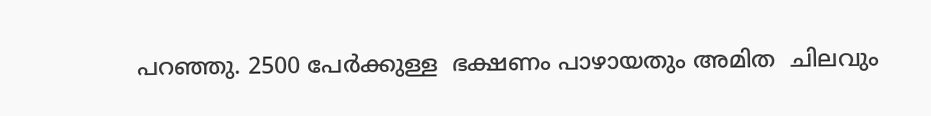പറഞ്ഞു. 2500 പേർക്കുള്ള  ഭക്ഷണം പാഴായതും അമിത  ചിലവും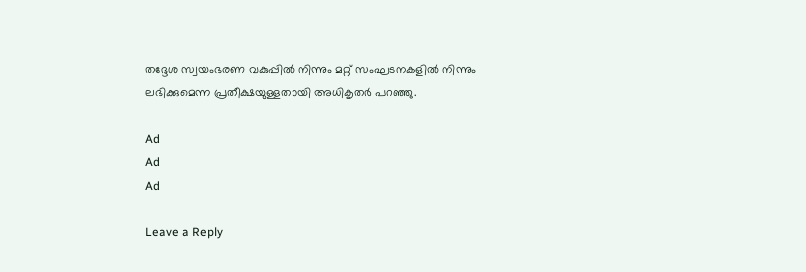തദ്ദേശ സ്വയംഭരണ വകുപ്പിൽ നിന്നും മറ്റ് സംഘടനകളിൽ നിന്നും ലഭിക്കുമെന്ന പ്രതീക്ഷയുള്ളതായി അധികൃതർ പറഞ്ഞു.

Ad
Ad
Ad

Leave a Reply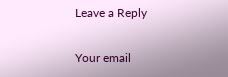Leave a Reply

Your email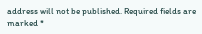address will not be published. Required fields are marked *